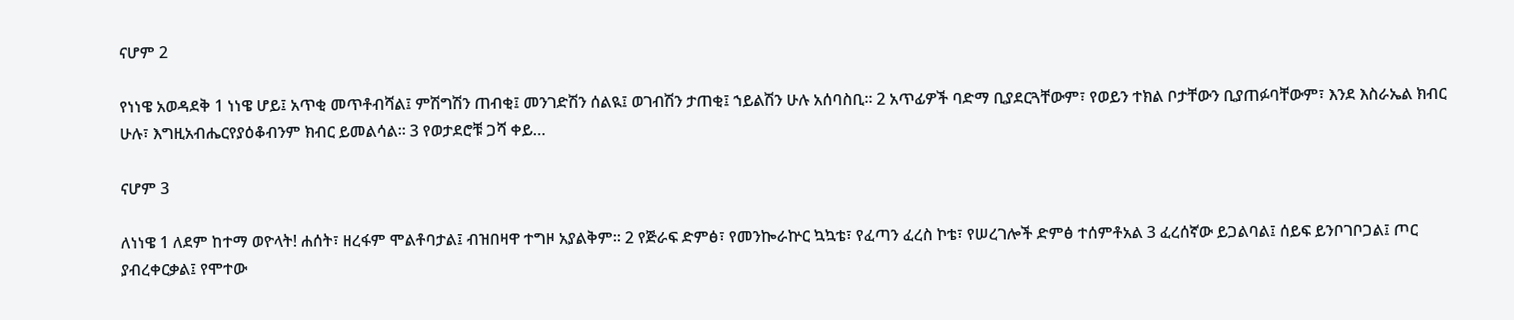ናሆም 2

የነነዌ አወዳደቅ 1 ነነዌ ሆይ፤ አጥቂ መጥቶብሻል፤ ምሽግሽን ጠብቂ፤ መንገድሽን ሰልዪ፤ ወገብሽን ታጠቂ፤ ኀይልሽን ሁሉ አሰባስቢ። 2 አጥፊዎች ባድማ ቢያደርጓቸውም፣ የወይን ተክል ቦታቸውን ቢያጠፉባቸውም፣ እንደ እስራኤል ክብር ሁሉ፣ እግዚአብሔርየያዕቆብንም ክብር ይመልሳል። 3 የወታደሮቹ ጋሻ ቀይ…

ናሆም 3

ለነነዌ 1 ለደም ከተማ ወዮላት! ሐሰት፣ ዘረፋም ሞልቶባታል፤ ብዝበዛዋ ተግዞ አያልቅም። 2 የጅራፍ ድምፅ፣ የመንኰራኵር ኳኳቴ፣ የፈጣን ፈረስ ኮቴ፣ የሠረገሎች ድምፅ ተሰምቶአል 3 ፈረሰኛው ይጋልባል፤ ሰይፍ ይንቦገቦጋል፤ ጦር ያብረቀርቃል፤ የሞተው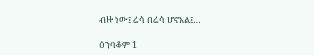ብዙ ነው፤ ሬሳ በሬሳ ሆኖአል፤…

ዕንባቆም 1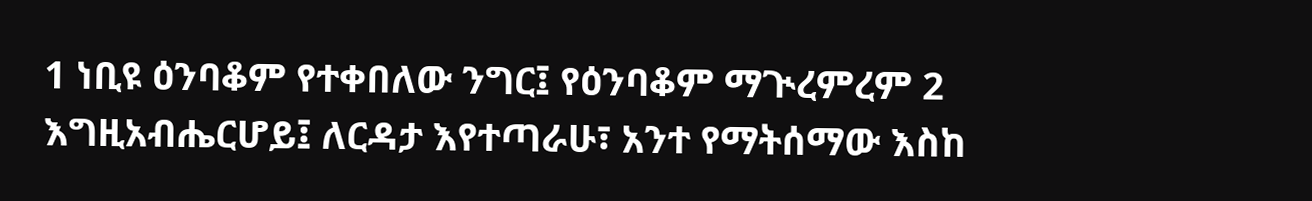1 ነቢዩ ዕንባቆም የተቀበለው ንግር፤ የዕንባቆም ማጒረምረም 2 እግዚአብሔርሆይ፤ ለርዳታ እየተጣራሁ፣ አንተ የማትሰማው እስከ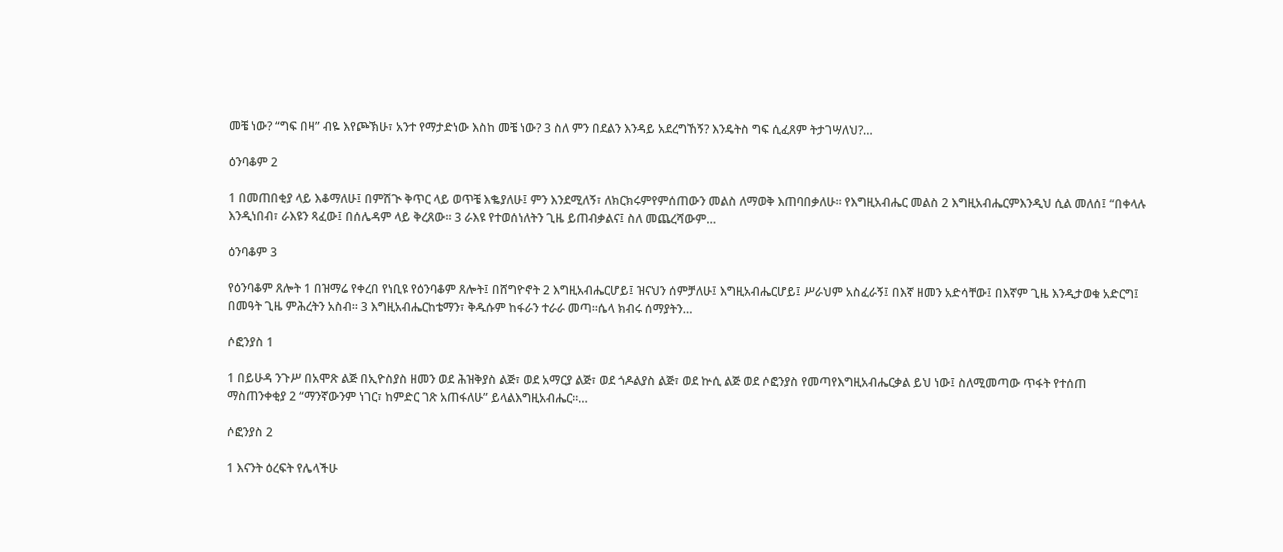መቼ ነው? “ግፍ በዛ” ብዬ እየጮኽሁ፣ አንተ የማታድነው እስከ መቼ ነው? 3 ስለ ምን በደልን እንዳይ አደረግኸኝ? እንዴትስ ግፍ ሲፈጸም ትታገሣለህ?…

ዕንባቆም 2

1 በመጠበቂያ ላይ እቆማለሁ፤ በምሽጒ ቅጥር ላይ ወጥቼ እቈያለሁ፤ ምን እንደሚለኝ፣ ለክርክሩምየምሰጠውን መልስ ለማወቅ እጠባበቃለሁ። የእግዚአብሔር መልስ 2 እግዚአብሔርምእንዲህ ሲል መለሰ፤ “በቀላሉ እንዲነበብ፣ ራእዩን ጻፈው፤ በሰሌዳም ላይ ቅረጸው። 3 ራእዩ የተወሰነለትን ጊዜ ይጠብቃልና፤ ስለ መጨረሻውም…

ዕንባቆም 3

የዕንባቆም ጸሎት 1 በዝማሬ የቀረበ የነቢዩ የዕንባቆም ጸሎት፤ በሸግዮኖት 2 እግዚአብሔርሆይ፤ ዝናህን ሰምቻለሁ፤ እግዚአብሔርሆይ፤ ሥራህም አስፈራኝ፤ በእኛ ዘመን አድሳቸው፤ በእኛም ጊዜ እንዲታወቁ አድርግ፤ በመዓት ጊዜ ምሕረትን አስብ። 3 እግዚአብሔርከቴማን፣ ቅዱሱም ከፋራን ተራራ መጣ።ሴላ ክብሩ ሰማያትን…

ሶፎንያስ 1

1 በይሁዳ ንጉሥ በአሞጽ ልጅ በኢዮስያስ ዘመን ወደ ሕዝቅያስ ልጅ፣ ወደ አማርያ ልጅ፣ ወደ ጎዶልያስ ልጅ፣ ወደ ኵሲ ልጅ ወደ ሶፎንያስ የመጣየእግዚአብሔርቃል ይህ ነው፤ ስለሚመጣው ጥፋት የተሰጠ ማስጠንቀቂያ 2 “ማንኛውንም ነገር፣ ከምድር ገጽ አጠፋለሁ” ይላልእግዚአብሔር።…

ሶፎንያስ 2

1 እናንት ዕረፍት የሌላችሁ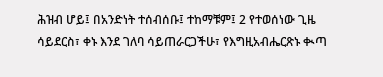ሕዝብ ሆይ፤ በአንድነት ተሰብሰቡ፤ ተከማቹም፤ 2 የተወሰነው ጊዜ ሳይደርስ፣ ቀኑ እንደ ገለባ ሳይጠራርጋችሁ፣ የእግዚአብሔርጽኑ ቊጣ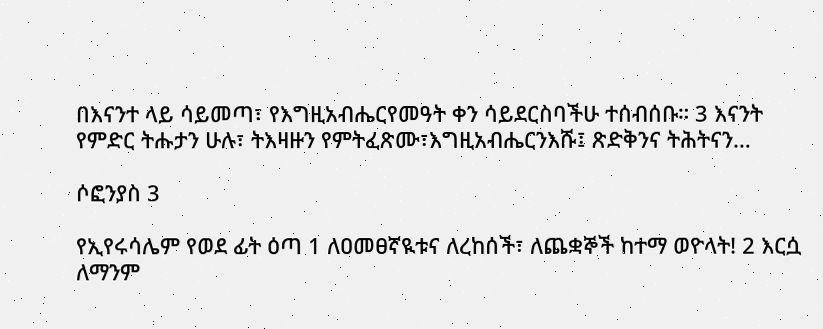በእናንተ ላይ ሳይመጣ፣ የእግዚአብሔርየመዓት ቀን ሳይደርስባችሁ ተሰብሰቡ። 3 እናንት የምድር ትሑታን ሁሉ፣ ትእዛዙን የምትፈጽሙ፣እግዚአብሔርንእሹ፤ ጽድቅንና ትሕትናን…

ሶፎንያስ 3

የኢየሩሳሌም የወደ ፊት ዕጣ 1 ለዐመፀኛዪቱና ለረከሰች፣ ለጨቋኞች ከተማ ወዮላት! 2 እርሷ ለማንም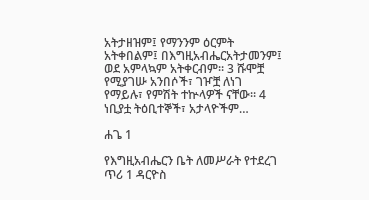አትታዘዝም፤ የማንንም ዕርምት አትቀበልም፤ በእግዚአብሔርአትታመንም፤ ወደ አምላኳም አትቀርብም። 3 ሹሞቿ የሚያገሡ አንበሶች፣ ገዦቿ ለነገ የማይሉ፣ የምሽት ተኵላዎች ናቸው። 4 ነቢያቷ ትዕቢተኞች፣ አታላዮችም…

ሐጌ 1

የእግዚአብሔርን ቤት ለመሥራት የተደረገ ጥሪ 1 ዳርዮስ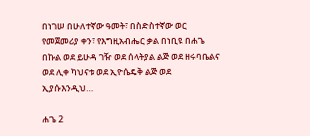በነገሠ በሁለተኛው ዓመት፣ በስድስተኛው ወር የመጀመሪያ ቀን፣ የእግዚአብሔር ቃል በነቢዩ በሐጌ በኩል ወደ ይሁዳ ገዥ ወደ ሰላትያል ልጅ ወደ ዘሩባቤልና ወደ ሊቀ ካህናቱ ወደ ኢዮሴዴቅ ልጅ ወደ ኢያሱእንዲህ…

ሐጌ 2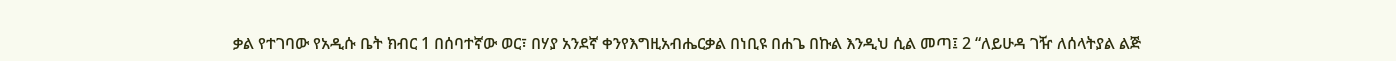ቃል የተገባው የአዲሱ ቤት ክብር 1 በሰባተኛው ወር፣ በሃያ አንደኛ ቀንየእግዚአብሔርቃል በነቢዩ በሐጌ በኩል እንዲህ ሲል መጣ፤ 2 “ለይሁዳ ገዥ ለሰላትያል ልጅ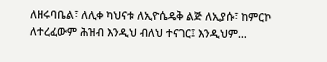ለዘሩባቤል፣ ለሊቀ ካህናቱ ለኢዮሴዴቅ ልጅ ለኢያሱ፣ ከምርኮ ለተረፈውም ሕዝብ እንዲህ ብለህ ተናገር፤ እንዲህም…